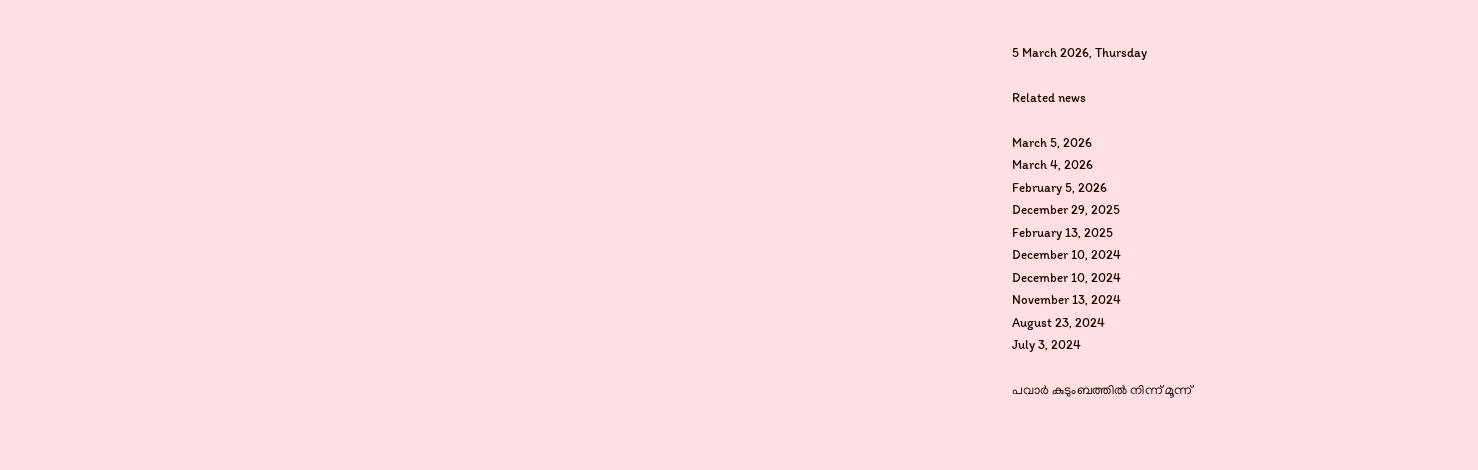5 March 2026, Thursday

Related news

March 5, 2026
March 4, 2026
February 5, 2026
December 29, 2025
February 13, 2025
December 10, 2024
December 10, 2024
November 13, 2024
August 23, 2024
July 3, 2024

പവാർ കുടുംബത്തിൽ നിന്ന് മൂന്ന്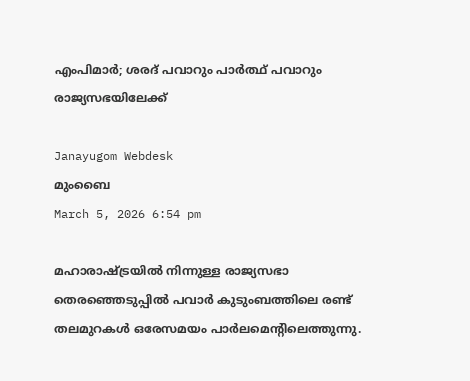എംപിമാർ; ശരദ് പവാറും പാർത്ഥ് പവാറും രാജ്യസഭയിലേക്ക്

Janayugom Webdesk
മുംബൈ
March 5, 2026 6:54 pm

മഹാരാഷ്ട്രയിൽ നിന്നുള്ള രാജ്യസഭാ തെരഞ്ഞെടുപ്പിൽ പവാർ കുടുംബത്തിലെ രണ്ട് തലമുറകൾ ഒരേസമയം പാർലമെന്റിലെത്തുന്നു.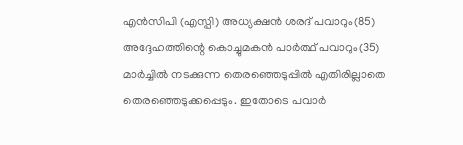എൻസിപി (എസ്പി) അധ്യക്ഷൻ ശരദ് പവാറും(85) അദ്ദേഹത്തിന്റെ കൊച്ചുമകൻ പാർത്ഥ് പവാറും(35) മാർച്ചിൽ നടക്കുന്ന തെരഞ്ഞെടുപ്പിൽ എതിരില്ലാതെ തെരഞ്ഞെടുക്കപ്പെടും. ഇതോടെ പവാർ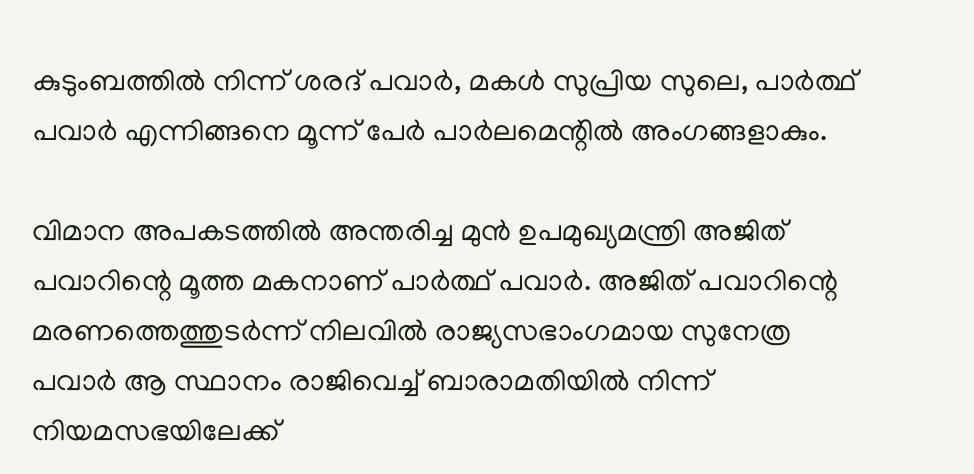കുടുംബത്തിൽ നിന്ന് ശരദ് പവാർ, മകൾ സുപ്രിയ സുലെ, പാർത്ഥ് പവാർ എന്നിങ്ങനെ മൂന്ന് പേർ പാർലമെന്റിൽ അംഗങ്ങളാകും.

വിമാന അപകടത്തിൽ അന്തരിച്ച മുൻ ഉപമുഖ്യമന്ത്രി അജിത് പവാറിന്റെ മൂത്ത മകനാണ് പാർത്ഥ് പവാർ. അജിത് പവാറിന്റെ മരണത്തെത്തുടർന്ന് നിലവിൽ രാജ്യസഭാംഗമായ സുനേത്ര പവാർ ആ സ്ഥാനം രാജിവെച്ച് ബാരാമതിയിൽ നിന്ന് നിയമസഭയിലേക്ക്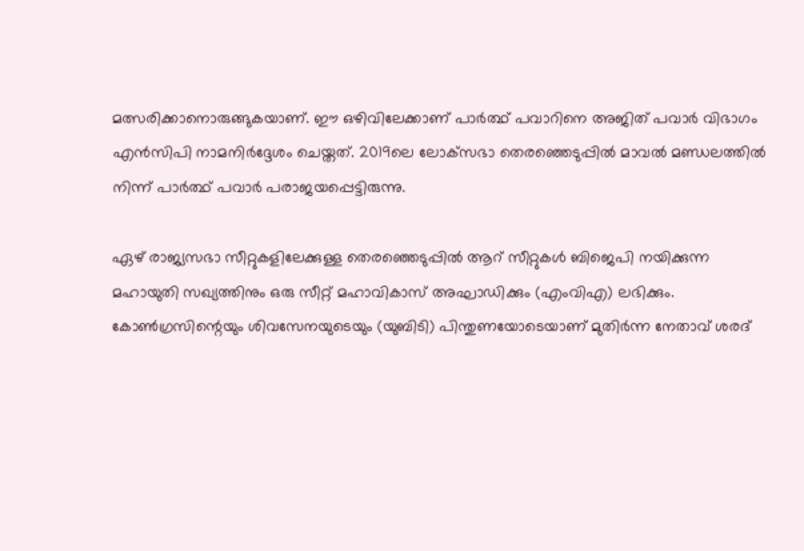മത്സരിക്കാനൊരുങ്ങുകയാണ്. ഈ ഒഴിവിലേക്കാണ് പാർത്ഥ് പവാറിനെ അജിത് പവാർ വിഭാഗം എൻസിപി നാമനിർദ്ദേശം ചെയ്തത്. 2019ലെ ലോക്‌സഭാ തെരഞ്ഞെടുപ്പിൽ മാവൽ മണ്ഡലത്തിൽ നിന്ന് പാർത്ഥ് പവാർ പരാജയപ്പെട്ടിരുന്നു.

ഏഴ് രാജ്യസഭാ സീറ്റുകളിലേക്കുള്ള തെരഞ്ഞെടുപ്പിൽ ആറ് സീറ്റുകൾ ബിജെപി നയിക്കുന്ന മഹായുതി സഖ്യത്തിനും ഒരു സീറ്റ് മഹാവികാസ് അഘാഡിക്കും (എംവിഎ) ലഭിക്കും. കോൺഗ്രസിന്റെയും ശിവസേനയുടെയും (യുബിടി) പിന്തുണയോടെയാണ് മുതിർന്ന നേതാവ് ശരദ്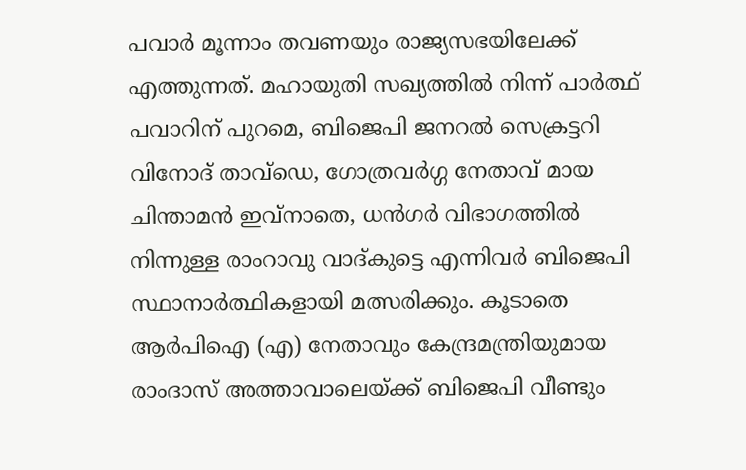പവാർ മൂന്നാം തവണയും രാജ്യസഭയിലേക്ക് എത്തുന്നത്. മഹായുതി സഖ്യത്തിൽ നിന്ന് പാർത്ഥ് പവാറിന് പുറമെ, ബിജെപി ജനറൽ സെക്രട്ടറി വിനോദ് താവ്‌ഡെ, ഗോത്രവർഗ്ഗ നേതാവ് മായ ചിന്താമൻ ഇവ്‌നാതെ, ധൻഗർ വിഭാഗത്തിൽ നിന്നുള്ള രാംറാവു വാദ്‌കുട്ടെ എന്നിവർ ബിജെപി സ്ഥാനാർത്ഥികളായി മത്സരിക്കും. കൂടാതെ ആർപിഐ (എ) നേതാവും കേന്ദ്രമന്ത്രിയുമായ രാംദാസ് അത്താവാലെയ്ക്ക് ബിജെപി വീണ്ടും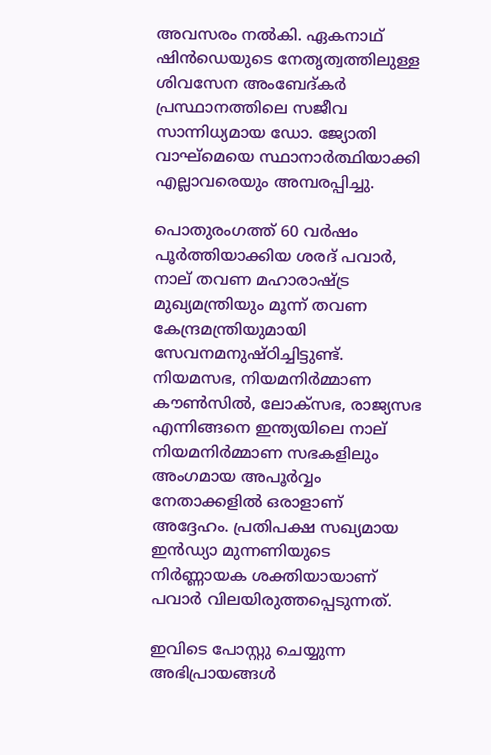അവസരം നൽകി. ഏകനാഥ് ഷിൻഡെയുടെ നേതൃത്വത്തിലുള്ള ശിവസേന അംബേദ്കർ പ്രസ്ഥാനത്തിലെ സജീവ സാന്നിധ്യമായ ഡോ. ജ്യോതി വാഘ്‌മെയെ സ്ഥാനാർത്ഥിയാക്കി എല്ലാവരെയും അമ്പരപ്പിച്ചു.

പൊതുരംഗത്ത് 60 വർഷം പൂർത്തിയാക്കിയ ശരദ് പവാർ, നാല് തവണ മഹാരാഷ്ട്ര മുഖ്യമന്ത്രിയും മൂന്ന് തവണ കേന്ദ്രമന്ത്രിയുമായി സേവനമനുഷ്ഠിച്ചിട്ടുണ്ട്. നിയമസഭ, നിയമനിർമ്മാണ കൗൺസിൽ, ലോക്‌സഭ, രാജ്യസഭ എന്നിങ്ങനെ ഇന്ത്യയിലെ നാല് നിയമനിർമ്മാണ സഭകളിലും അംഗമായ അപൂർവ്വം നേതാക്കളിൽ ഒരാളാണ് അദ്ദേഹം. പ്രതിപക്ഷ സഖ്യമായ ഇൻഡ്യാ മുന്നണിയുടെ നിർണ്ണായക ശക്തിയായാണ് പവാർ വിലയിരുത്തപ്പെടുന്നത്.

ഇവിടെ പോസ്റ്റു ചെയ്യുന്ന അഭിപ്രായങ്ങള്‍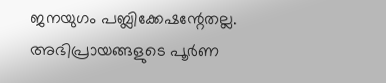ജനയുഗം പബ്ലിക്കേഷന്റേതല്ല. അഭിപ്രായങ്ങളുടെ പൂര്‍ണ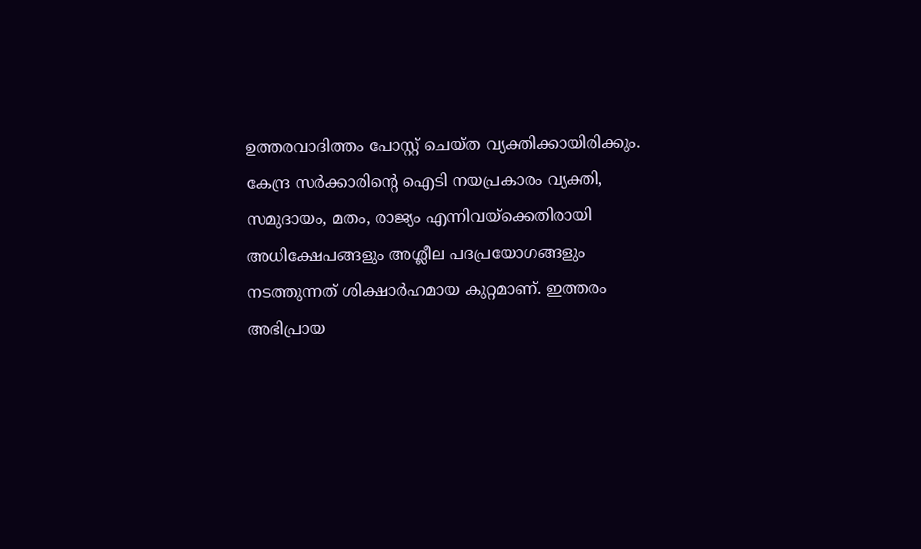ഉത്തരവാദിത്തം പോസ്റ്റ് ചെയ്ത വ്യക്തിക്കായിരിക്കും. കേന്ദ്ര സര്‍ക്കാരിന്റെ ഐടി നയപ്രകാരം വ്യക്തി, സമുദായം, മതം, രാജ്യം എന്നിവയ്‌ക്കെതിരായി അധിക്ഷേപങ്ങളും അശ്ലീല പദപ്രയോഗങ്ങളും നടത്തുന്നത് ശിക്ഷാര്‍ഹമായ കുറ്റമാണ്. ഇത്തരം അഭിപ്രായ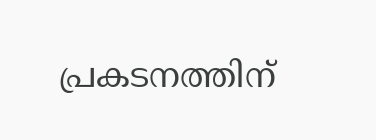പ്രകടനത്തിന്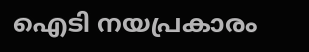ഐടി നയപ്രകാരം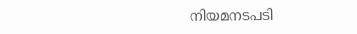നിയമനടപടി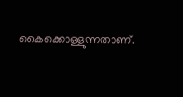കൈക്കൊള്ളുന്നതാണ്.